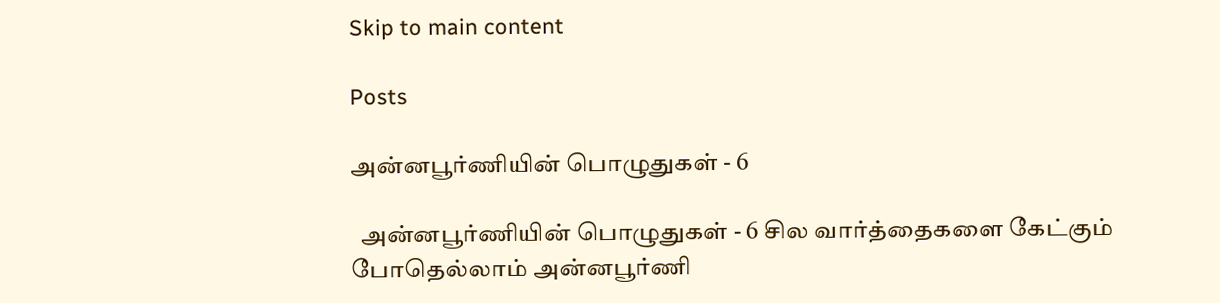Skip to main content

Posts

அன்னபூர்ணியின் பொழுதுகள் - 6

  அன்னபூர்ணியின் பொழுதுகள் - 6 சில வார்த்தைகளை கேட்கும்  போதெல்லாம் அன்னபூர்ணி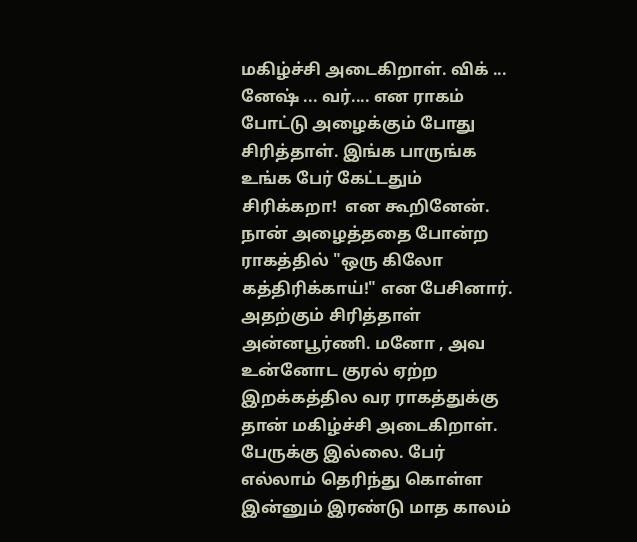மகிழ்ச்சி அடைகிறாள். விக் ... னேஷ் ... வர்.... என ராகம் போட்டு அழைக்கும் போது சிரித்தாள். இங்க பாருங்க உங்க பேர் கேட்டதும் சிரிக்கறா!  என கூறினேன்.  நான் அழைத்ததை போன்ற ராகத்தில் "ஒரு கிலோ கத்திரிக்காய்!" என பேசினார். அதற்கும் சிரித்தாள் அன்னபூர்ணி. மனோ , அவ உன்னோட குரல் ஏற்ற இறக்கத்தில வர ராகத்துக்கு தான் மகிழ்ச்சி அடைகிறாள். பேருக்கு இல்லை. பேர் எல்லாம் தெரிந்து கொள்ள இன்னும் இரண்டு மாத காலம்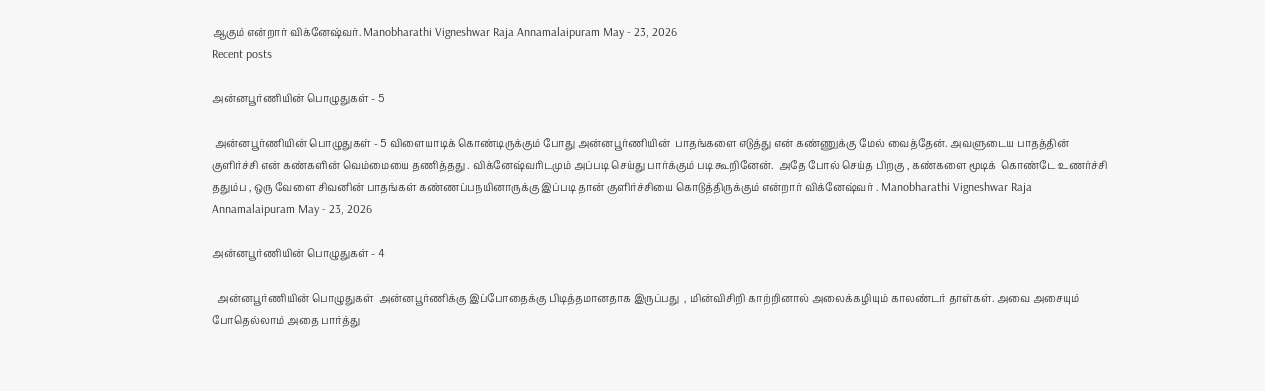ஆகும் என்றார் விக்னேஷ்வர். Manobharathi Vigneshwar Raja Annamalaipuram May - 23, 2026
Recent posts

அன்னபூர்ணியின் பொழுதுகள் - 5

 அன்னபூர்ணியின் பொழுதுகள் - 5 விளையாடிக் கொண்டிருக்கும் போது அன்னபூர்ணியின்  பாதங்களை எடுத்து என் கண்ணுக்கு மேல் வைத்தேன். அவளுடைய பாதத்தின் குளிர்ச்சி என் கண்களின் வெம்மையை தணித்தது . விக்னேஷ்வரிடமும் அப்படி செய்து பார்க்கும் படி கூறினேன்.  அதே போல் செய்த பிறகு , கண்களை மூடிக்  கொண்டே உணர்ச்சி ததும்ப , ஒரு வேளை சிவனின் பாதங்கள் கண்ணப்பநயினாருக்கு இப்படி தான் குளிர்ச்சியை கொடுத்திருக்கும் என்றார் விக்னேஷ்வர் . Manobharathi Vigneshwar Raja Annamalaipuram May - 23, 2026

அன்னபூர்ணியின் பொழுதுகள் - 4

  அன்னபூர்ணியின் பொழுதுகள்  அன்னபூர்ணிக்கு இப்போதைக்கு பிடித்தமானதாக இருப்பது  , மின்விசிறி காற்றினால் அலைக்கழியும் காலண்டர் தாள்கள். அவை அசையும் போதெல்லாம் அதை பார்த்து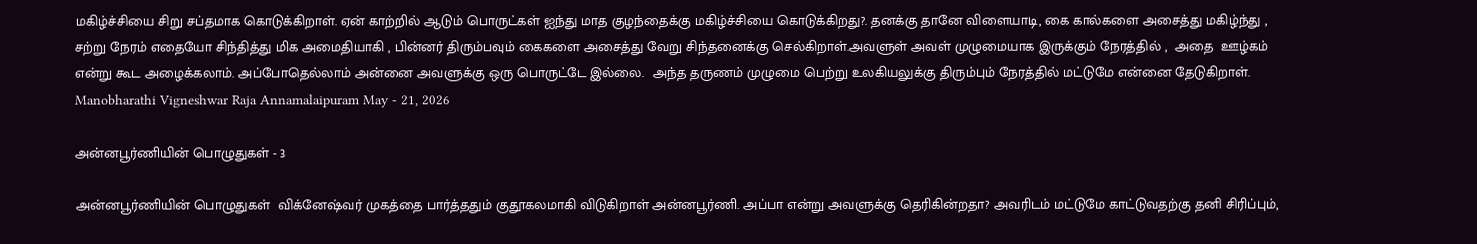மகிழ்ச்சியை சிறு சப்தமாக கொடுக்கிறாள். ஏன் காற்றில் ஆடும் பொருட்கள் ஐந்து மாத குழந்தைக்கு மகிழ்ச்சியை கொடுக்கிறது?. தனக்கு தானே விளையாடி, கை கால்களை அசைத்து மகிழ்ந்து , சற்று நேரம் எதையோ சிந்தித்து மிக அமைதியாகி , பின்னர் திரும்பவும் கைகளை அசைத்து வேறு சிந்தனைக்கு செல்கிறாள்.அவளுள் அவள் முழுமையாக இருக்கும் நேரத்தில் ,  அதை  ஊழ்கம் என்று கூட அழைக்கலாம். அப்போதெல்லாம் அன்னை அவளுக்கு ஒரு பொருட்டே இல்லை.  அந்த தருணம் முழுமை பெற்று உலகியலுக்கு திரும்பும் நேரத்தில் மட்டுமே என்னை தேடுகிறாள்.  Manobharathi Vigneshwar Raja Annamalaipuram May - 21, 2026

அன்னபூர்ணியின் பொழுதுகள் - 3

அன்னபூர்ணியின் பொழுதுகள்  விக்னேஷ்வர் முகத்தை பார்த்ததும் குதூகலமாகி விடுகிறாள் அன்னபூர்ணி. அப்பா என்று அவளுக்கு தெரிகின்றதா? அவரிடம் மட்டுமே காட்டுவதற்கு தனி சிரிப்பும்,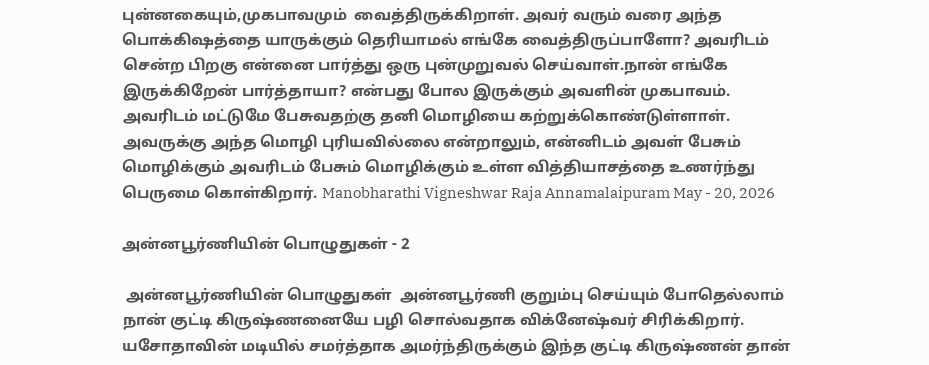புன்னகையும்,முகபாவமும்  வைத்திருக்கிறாள். அவர் வரும் வரை அந்த பொக்கிஷத்தை யாருக்கும் தெரியாமல் எங்கே வைத்திருப்பாளோ? அவரிடம் சென்ற பிறகு என்னை பார்த்து ஒரு புன்முறுவல் செய்வாள்.நான் எங்கே இருக்கிறேன் பார்த்தாயா? என்பது போல இருக்கும் அவளின் முகபாவம். அவரிடம் மட்டுமே பேசுவதற்கு தனி மொழியை கற்றுக்கொண்டுள்ளாள். அவருக்கு அந்த மொழி புரியவில்லை என்றாலும், என்னிடம் அவள் பேசும் மொழிக்கும் அவரிடம் பேசும் மொழிக்கும் உள்ள வித்தியாசத்தை உணர்ந்து பெருமை கொள்கிறார். Manobharathi Vigneshwar Raja Annamalaipuram May - 20, 2026

அன்னபூர்ணியின் பொழுதுகள் - 2

 அன்னபூர்ணியின் பொழுதுகள்  அன்னபூர்ணி குறும்பு செய்யும் போதெல்லாம் நான் குட்டி கிருஷ்ணனையே பழி சொல்வதாக விக்னேஷ்வர் சிரிக்கிறார். யசோதாவின் மடியில் சமர்த்தாக அமர்ந்திருக்கும் இந்த குட்டி கிருஷ்ணன் தான்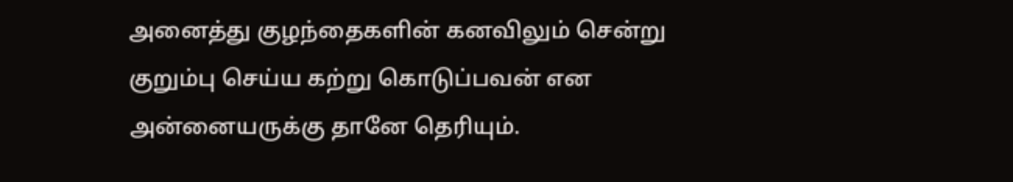அனைத்து குழந்தைகளின் கனவிலும் சென்று குறும்பு செய்ய கற்று கொடுப்பவன் என அன்னையருக்கு தானே தெரியும்.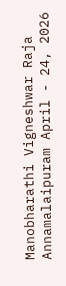Manobharathi Vigneshwar Raja Annamalaipuram April - 24, 2026